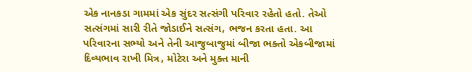એક નાનકડા ગામમાં એક સુંદર સત્સંગી પરિવાર રહેતો હતો. તેઓ સત્સંગમાં સારી રીતે જોડાઈને સત્સંગ, ભજન કરતા હતા. આ પરિવારના સભ્યો અને તેની આજુબાજુમાં બીજા ભક્તો એકબીજામાં દિવ્યભાવ રાખી મિત્ર, મોટેરા અને મુક્ત માની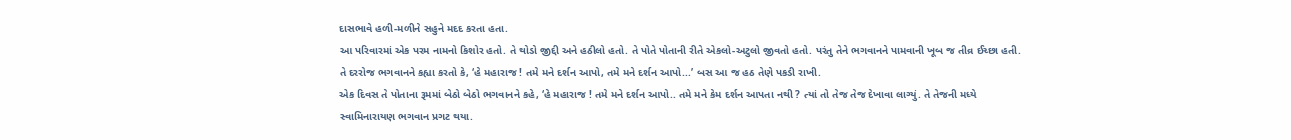દાસભાવે હળી-મળીને સહુને મદદ કરતા હતા.
આ પરિવારમાં એક પરમ નામનો કિશોર હતો. તે થોડો જીદ્દી અને હઠીલો હતો. તે પોતે પોતાની રીતે એકલો-અટુલો જીવતો હતો. પરંતુ તેને ભગવાનને પામવાની ખૂબ જ તીવ્ર ઈચ્છા હતી. તે દરરોજ ભગવાનને કહ્યા કરતો કે, ‘હે મહારાજ ! તમે મને દર્શન આપો, તમે મને દર્શન આપો...’ બસ આ જ હઠ તેણે પકડી રાખી.
એક દિવસ તે પોતાના રૂમમાં બેઠો બેઠો ભગવાનને કહે, ‘હે મહારાજ ! તમે મને દર્શન આપો.. તમે મને કેમ દર્શન આપતા નથી ? ત્યાં તો તેજ તેજ દેખાવા લાગ્યું. તે તેજની મધ્યે સ્વામિનારાયણ ભગવાન પ્રગટ થયા.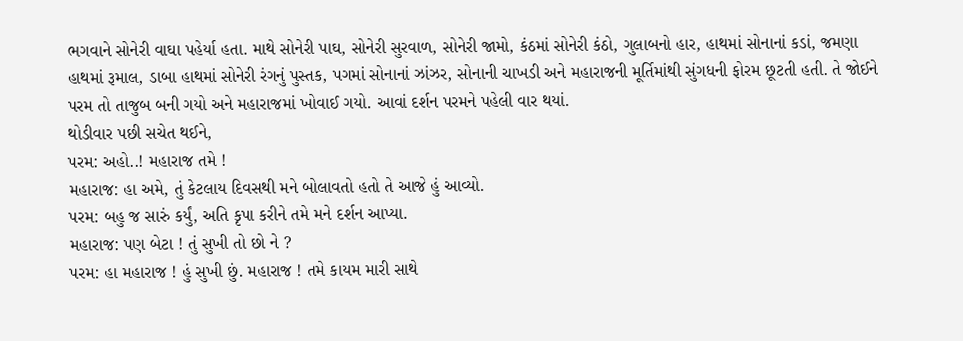ભગવાને સોનેરી વાઘા પહેર્યા હતા. માથે સોનેરી પાઘ, સોનેરી સુરવાળ, સોનેરી જામો, કંઠમાં સોનેરી કંઠો, ગુલાબનો હાર, હાથમાં સોનાનાં કડાં, જમણા હાથમાં રૂમાલ, ડાબા હાથમાં સોનેરી રંગનું પુસ્તક, પગમાં સોનાનાં ઝાંઝર, સોનાની ચાખડી અને મહારાજની મૂર્તિમાંથી સુંગધની ફોરમ છૂટતી હતી. તે જોઈને પરમ તો તાજુબ બની ગયો અને મહારાજમાં ખોવાઈ ગયો. આવાં દર્શન પરમને પહેલી વાર થયાં.
થોડીવાર પછી સચેત થઈને,
પરમ: અહો..! મહારાજ તમે !
મહારાજ: હા અમે, તું કેટલાય દિવસથી મને બોલાવતો હતો તે આજે હું આવ્યો.
પરમ: બહુ જ સારું કર્યું, અતિ કૃપા કરીને તમે મને દર્શન આપ્યા.
મહારાજ: પણ બેટા ! તું સુખી તો છો ને ?
પરમ: હા મહારાજ ! હું સુખી છું. મહારાજ ! તમે કાયમ મારી સાથે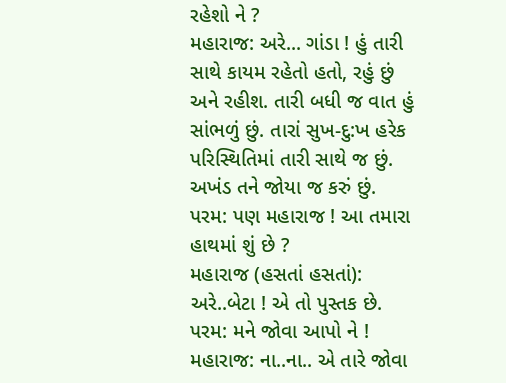રહેશો ને ?
મહારાજ: અરે... ગાંડા ! હું તારી સાથે કાયમ રહેતો હતો, રહું છું અને રહીશ. તારી બધી જ વાત હું સાંભળું છું. તારાં સુખ-દુ:ખ હરેક પરિસ્થિતિમાં તારી સાથે જ છું. અખંડ તને જોયા જ કરું છું.
પરમ: પણ મહારાજ ! આ તમારા હાથમાં શું છે ?
મહારાજ (હસતાં હસતાં): અરે..બેટા ! એ તો પુસ્તક છે.
પરમ: મને જોવા આપો ને !
મહારાજ: ના..ના.. એ તારે જોવા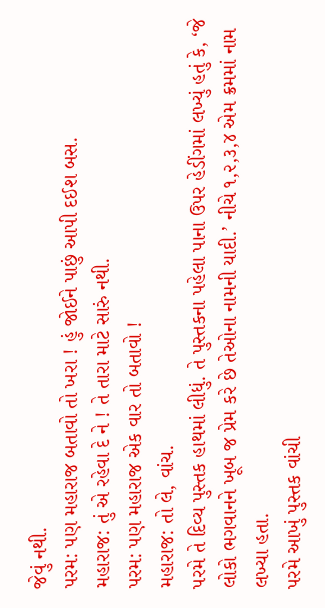જેવું નથી.
પરમ: પણ મહારાજ બતાવો તો ખરા ! હું જોઈને પાછું આપી દઈશ બસ.
મહારાજ: તું એ રહેવા દે ને ! તે તારા માટે સારું નથી.
પરમ: પણ મહારાજ એક વાર તો બતાવો !
મહારાજ: તો લે, વાંચ.
પરમે તે દિવ્ય પુસ્તક હાથમાં લીધું. તે પુસ્તકના પહેલા પાના ઉપર હેડીંગમાં લખ્યું હતું કે, ‘જે લોકો ભગવાનને ખૂબ જ પ્રેમ કરે છે તેઓના નામની યાદી.’ નીચે ૧,૨,૩,૪ એમ ક્રમમાં નામ લખ્યા હતા.
પરમે આખું પુસ્તક વાંચી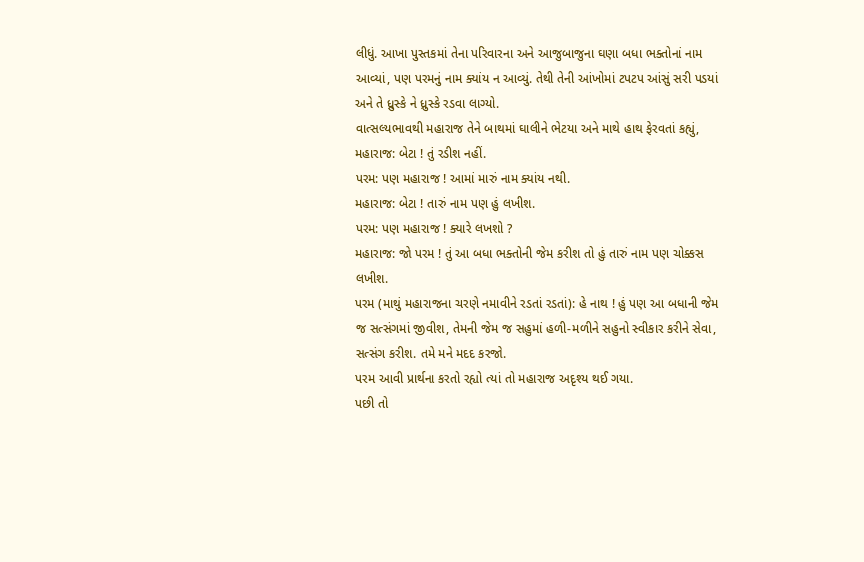લીધું. આખા પુસ્તકમાં તેના પરિવારના અને આજુબાજુના ઘણા બધા ભક્તોનાં નામ આવ્યાં, પણ પરમનું નામ ક્યાંય ન આવ્યું. તેથી તેની આંખોમાં ટપટપ આંસું સરી પડયાં અને તે ધ્રુસ્કે ને ધ્રુસ્કે રડવા લાગ્યો.
વાત્સલ્યભાવથી મહારાજ તેને બાથમાં ઘાલીને ભેટયા અને માથે હાથ ફેરવતાં કહ્યું,
મહારાજ: બેટા ! તું રડીશ નહીં.
પરમ: પણ મહારાજ ! આમાં મારું નામ ક્યાંય નથી.
મહારાજ: બેટા ! તારું નામ પણ હું લખીશ.
પરમ: પણ મહારાજ ! ક્યારે લખશો ?
મહારાજ: જો પરમ ! તું આ બધા ભક્તોની જેમ કરીશ તો હું તારું નામ પણ ચોક્કસ લખીશ.
પરમ (માથું મહારાજના ચરણે નમાવીને રડતાં રડતાં): હે નાથ ! હું પણ આ બધાની જેમ જ સત્સંગમાં જીવીશ, તેમની જેમ જ સહુમાં હળી-મળીને સહુનો સ્વીકાર કરીને સેવા, સત્સંગ કરીશ. તમે મને મદદ કરજો.
પરમ આવી પ્રાર્થના કરતો રહ્યો ત્યાં તો મહારાજ અદૃશ્ય થઈ ગયા.
પછી તો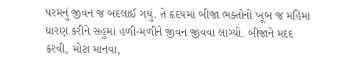પરમનું જીવન જ બદલાઈ ગયું. તે હૃદયમાં બીજા ભક્તોનો ખૂબ જ મહિમા ધારણ કરીને સહુમાં હળી-મળીને જીવન જીવવા લાગ્યો. બીજાને મદદ કરવી, મોટા માનવા,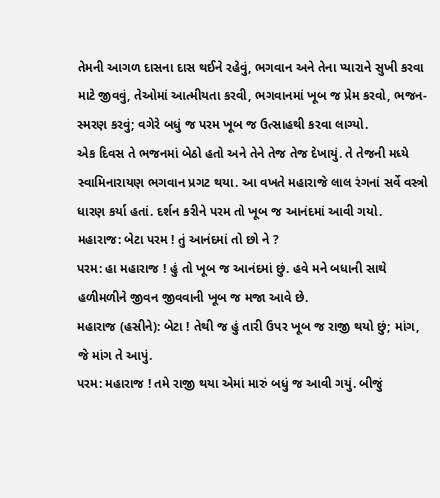તેમની આગળ દાસના દાસ થઈને રહેવું, ભગવાન અને તેના પ્યારાને સુખી કરવા માટે જીવવું, તેઓમાં આત્મીયતા કરવી, ભગવાનમાં ખૂબ જ પ્રેમ કરવો, ભજન-સ્મરણ કરવું; વગેરે બધું જ પરમ ખૂબ જ ઉત્સાહથી કરવા લાગ્યો.
એક દિવસ તે ભજનમાં બેઠો હતો અને તેને તેજ તેજ દેખાયું. તે તેજની મધ્યે સ્વામિનારાયણ ભગવાન પ્રગટ થયા. આ વખતે મહારાજે લાલ રંગનાં સર્વે વસ્ત્રો ધારણ કર્યા હતાં. દર્શન કરીને પરમ તો ખૂબ જ આનંદમાં આવી ગયો.
મહારાજ: બેટા પરમ ! તું આનંદમાં તો છો ને ?
પરમ: હા મહારાજ ! હું તો ખૂબ જ આનંદમાં છું. હવે મને બધાની સાથે હળીમળીને જીવન જીવવાની ખૂબ જ મજા આવે છે.
મહારાજ (હસીને): બેટા ! તેથી જ હું તારી ઉપર ખૂબ જ રાજી થયો છું; માંગ, જે માંગ તે આપું.
પરમ: મહારાજ ! તમે રાજી થયા એમાં મારું બધું જ આવી ગયું. બીજું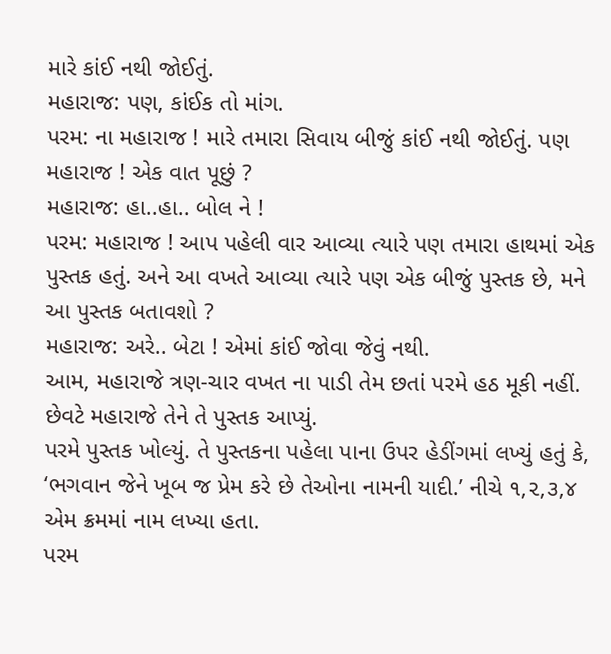મારે કાંઈ નથી જોઈતું.
મહારાજ: પણ, કાંઈક તો માંગ.
પરમ: ના મહારાજ ! મારે તમારા સિવાય બીજું કાંઈ નથી જોઈતું. પણ મહારાજ ! એક વાત પૂછું ?
મહારાજ: હા..હા.. બોલ ને !
પરમ: મહારાજ ! આપ પહેલી વાર આવ્યા ત્યારે પણ તમારા હાથમાં એક પુસ્તક હતું. અને આ વખતે આવ્યા ત્યારે પણ એક બીજું પુસ્તક છે, મને આ પુસ્તક બતાવશો ?
મહારાજ: અરે.. બેટા ! એમાં કાંઈ જોવા જેવું નથી.
આમ, મહારાજે ત્રણ-ચાર વખત ના પાડી તેમ છતાં પરમે હઠ મૂકી નહીં. છેવટે મહારાજે તેને તે પુસ્તક આપ્યું.
પરમે પુસ્તક ખોલ્યું. તે પુસ્તકના પહેલા પાના ઉપર હેડીંગમાં લખ્યું હતું કે, ‘ભગવાન જેને ખૂબ જ પ્રેમ કરે છે તેઓના નામની યાદી.’ નીચે ૧,૨,૩,૪ એમ ક્રમમાં નામ લખ્યા હતા.
પરમ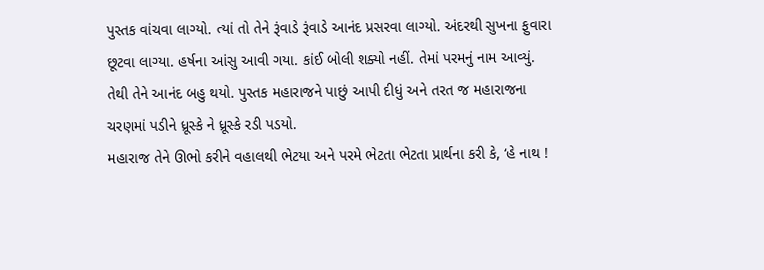પુસ્તક વાંચવા લાગ્યો. ત્યાં તો તેને રૂંવાડે રૂંવાડે આનંદ પ્રસરવા લાગ્યો. અંદરથી સુખના ફુવારા છૂટવા લાગ્યા. હર્ષના આંસુ આવી ગયા. કાંઈ બોલી શક્યો નહીં. તેમાં પરમનું નામ આવ્યું. તેથી તેને આનંદ બહુ થયો. પુસ્તક મહારાજને પાછું આપી દીધું અને તરત જ મહારાજના ચરણમાં પડીને ધ્રૂસ્કે ને ધ્રૂસ્કે રડી પડયો.
મહારાજ તેને ઊભો કરીને વહાલથી ભેટયા અને પરમે ભેટતા ભેટતા પ્રાર્થના કરી કે, ‘હે નાથ !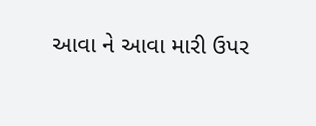આવા ને આવા મારી ઉપર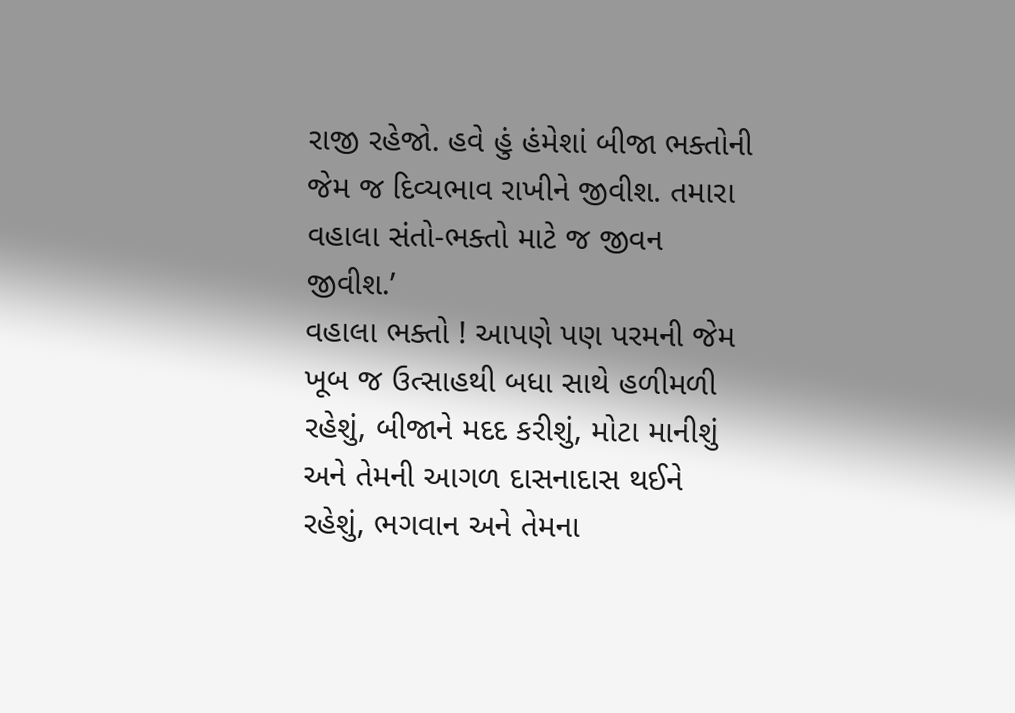રાજી રહેજો. હવે હું હંમેશાં બીજા ભક્તોની જેમ જ દિવ્યભાવ રાખીને જીવીશ. તમારા વહાલા સંતો-ભક્તો માટે જ જીવન જીવીશ.’
વહાલા ભક્તો ! આપણે પણ પરમની જેમ ખૂબ જ ઉત્સાહથી બધા સાથે હળીમળી રહેશું, બીજાને મદદ કરીશું, મોટા માનીશું અને તેમની આગળ દાસનાદાસ થઈને રહેશું, ભગવાન અને તેમના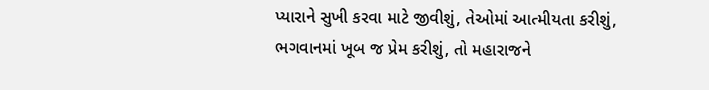પ્યારાને સુખી કરવા માટે જીવીશું, તેઓમાં આત્મીયતા કરીશું, ભગવાનમાં ખૂબ જ પ્રેમ કરીશું, તો મહારાજને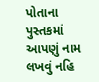પોતાના પુસ્તકમાં આપણું નામ લખવું નહિ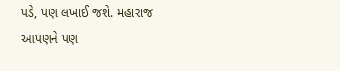પડે, પણ લખાઈ જશે. મહારાજ આપણને પણ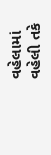વહેલામાં વહેલી તકે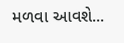મળવા આવશે...